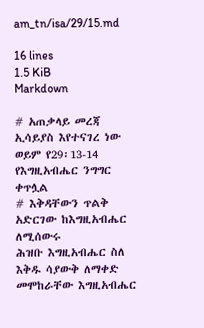am_tn/isa/29/15.md

16 lines
1.5 KiB
Markdown

# አጠቃላይ መረጃ
ኢሳይያስ እየተናገረ ነው ወይም የ29፡13-14 የእግዚአብሔር ንግግር ቀጥሏል
# እቅዳቸውን ጥልቅ አድርገው ከእግዚአብሔር ለሚሰውሩ
ሕዝቡ እግዚአብሔር ስለ እቅዱ ሳያውቅ ለማቀድ መሞከራቸው እግዚአብሔር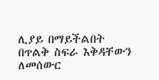ሊያይ በማይችልበት በጥልቅ ስፍራ እቅዳቸውን ለመሰውር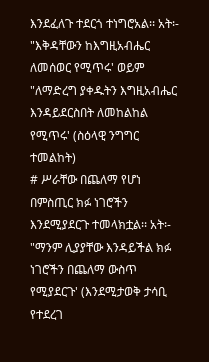እንደፈለጉ ተደርጎ ተነግሮአል፡፡ አት፡- "እቅዳቸውን ከእግዚአብሔር ለመሰወር የሚጥሩ' ወይም "ለማድረግ ያቀዱትን እግዚአብሔር እንዳይደርስበት ለመከልከል የሚጥሩ' (ስዕላዊ ንግግር ተመልከት)
# ሥራቸው በጨለማ የሆነ
በምስጢር ክፉ ነገሮችን እንደሚያደርጉ ተመላክቷል፡፡ አት፡- "ማንም ሊያያቸው እንዳይችል ክፉ ነገሮችን በጨለማ ውስጥ የሚያደርጉ' (እንደሚታወቅ ታሳቢ የተደረገ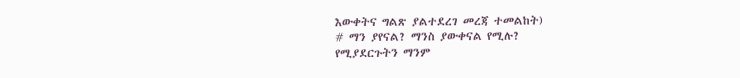እውቀትና ግልጽ ያልተደረገ መረጃ ተመልከት)
# ማን ያየናል? ማንስ ያውቀናል የሚሉ?
የሚያደርጉትን ማንም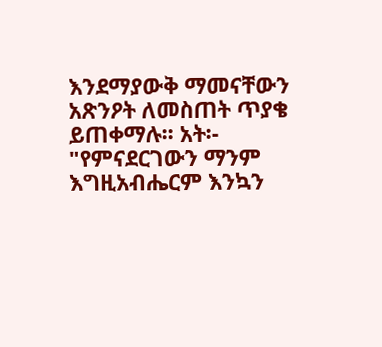እንደማያውቅ ማመናቸውን አጽንዖት ለመስጠት ጥያቄ ይጠቀማሉ፡፡ አት፡- "የምናደርገውን ማንም እግዚአብሔርም እንኳን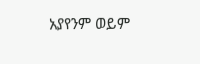አያየንም ወይም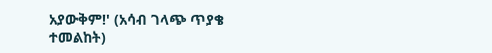አያውቅም!' (አሳብ ገላጭ ጥያቄ ተመልከት)